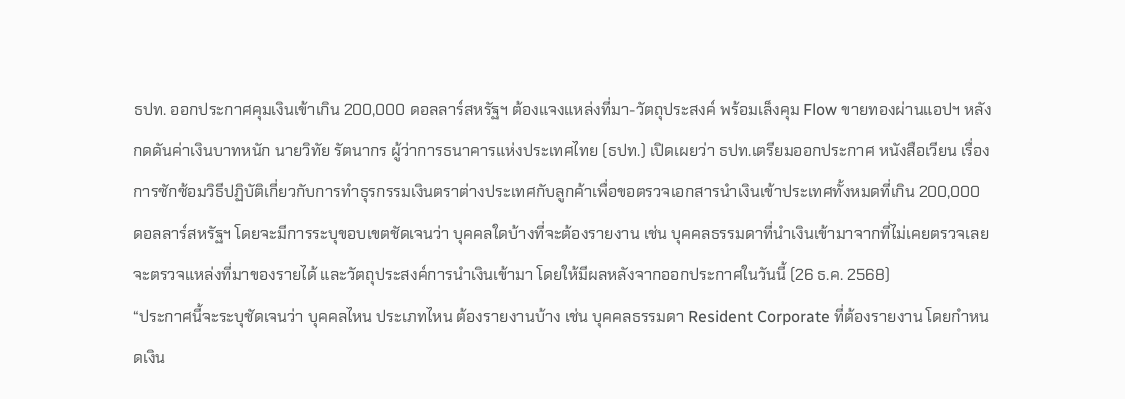ธปท. ออกประกาศคุมเงินเข้าเกิน 200,000 ดอลลาร์สหรัฐฯ ต้องแจงแหล่งที่มา-วัตถุประสงค์ พร้อมเล็งคุม Flow ขายทองผ่านแอปฯ หลังกดดันค่าเงินบาทหนัก นายวิทัย รัตนากร ผู้ว่าการธนาคารแห่งประเทศไทย (ธปท.) เปิดเผยว่า ธปท.เตรียมออกประกาศ หนังสือเวียน เรื่อง การซักซ้อมวิธีปฏิบัติเกี่ยวกับการทำธุรกรรมเงินตราต่างประเทศกับลูกค้าเพื่อขอตรวจเอกสารนำเงินเข้าประเทศทั้งหมดที่เกิน 200,000 ดอลลาร์สหรัฐฯ โดยจะมีการระบุขอบเขตชัดเจนว่า บุคคลใดบ้างที่จะต้องรายงาน เช่น บุคคลธรรมดาที่นำเงินเข้ามาจากที่ไม่เคยตรวจเลย จะตรวจแหล่งที่มาของรายได้ และวัตถุประสงค์การนำเงินเข้ามา โดยให้มีผลหลังจากออกประกาศในวันนี้ (26 ธ.ค. 2568)
“ประกาศนี้จะระบุชัดเจนว่า บุคคลไหน ประเภทไหน ต้องรายงานบ้าง เช่น บุคคลธรรมดา Resident Corporate ที่ต้องรายงาน โดยกำหนดเงิน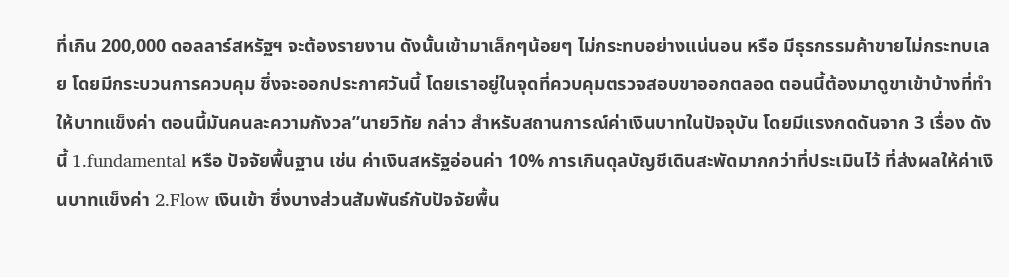ที่เกิน 200,000 ดอลลาร์สหรัฐฯ จะต้องรายงาน ดังนั้นเข้ามาเล็กๆน้อยๆ ไม่กระทบอย่างแน่นอน หรือ มีธุรกรรมค้าขายไม่กระทบเลย โดยมีกระบวนการควบคุม ซึ่งจะออกประกาศวันนี้ โดยเราอยู่ในจุดที่ควบคุมตรวจสอบขาออกตลอด ตอนนี้ต้องมาดูขาเข้าบ้างที่ทำให้บาทแข็งค่า ตอนนี้มันคนละความกังวล”นายวิทัย กล่าว สำหรับสถานการณ์ค่าเงินบาทในปัจจุบัน โดยมีแรงกดดันจาก 3 เรื่อง ดังนี้ 1.fundamental หรือ ปัจจัยพื้นฐาน เช่น ค่าเงินสหรัฐอ่อนค่า 10% การเกินดุลบัญชีเดินสะพัดมากกว่าที่ประเมินไว้ ที่ส่งผลให้ค่าเงินบาทแข็งค่า 2.Flow เงินเข้า ซึ่งบางส่วนสัมพันธ์กับปัจจัยพื้น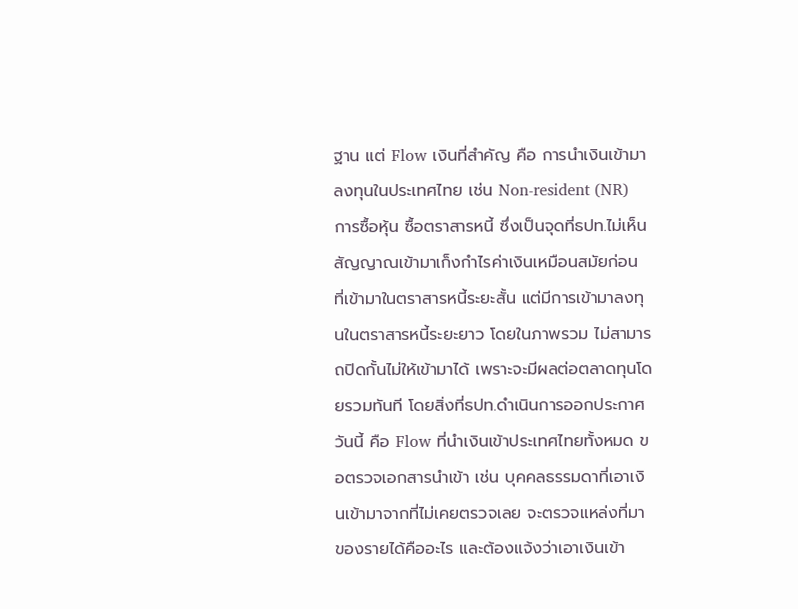ฐาน แต่ Flow เงินที่สำคัญ คือ การนำเงินเข้ามาลงทุนในประเทศไทย เช่น Non-resident (NR) การซื้อหุ้น ซื้อตราสารหนี้ ซึ่งเป็นจุดที่ธปท.ไม่เห็นสัญญาณเข้ามาเก็งกำไรค่าเงินเหมือนสมัยก่อน ที่เข้ามาในตราสารหนี้ระยะสั้น แต่มีการเข้ามาลงทุนในตราสารหนี้ระยะยาว โดยในภาพรวม ไม่สามารถปิดกั้นไม่ให้เข้ามาได้ เพราะจะมีผลต่อตลาดทุนโดยรวมทันที โดยสิ่งที่ธปท.ดำเนินการออกประกาศวันนี้ คือ Flow ที่นำเงินเข้าประเทศไทยทั้งหมด ขอตรวจเอกสารนำเข้า เช่น บุคคลธรรมดาที่เอาเงินเข้ามาจากที่ไม่เคยตรวจเลย จะตรวจแหล่งที่มาของรายได้คืออะไร และต้องแจ้งว่าเอาเงินเข้า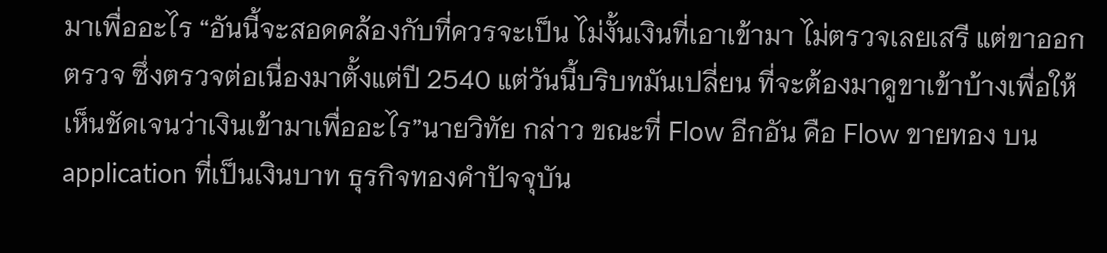มาเพื่ออะไร “อันนี้จะสอดคล้องกับที่ควรจะเป็น ไม่งั้นเงินที่เอาเข้ามา ไม่ตรวจเลยเสรี แต่ขาออกตรวจ ซึ่งตรวจต่อเนื่องมาตั้งแต่ปี 2540 แต่วันนี้บริบทมันเปลี่ยน ที่จะต้องมาดูขาเข้าบ้างเพื่อให้เห็นชัดเจนว่าเงินเข้ามาเพื่ออะไร”นายวิทัย กล่าว ขณะที่ Flow อีกอัน คือ Flow ขายทอง บน application ที่เป็นเงินบาท ธุรกิจทองคำปัจจุบัน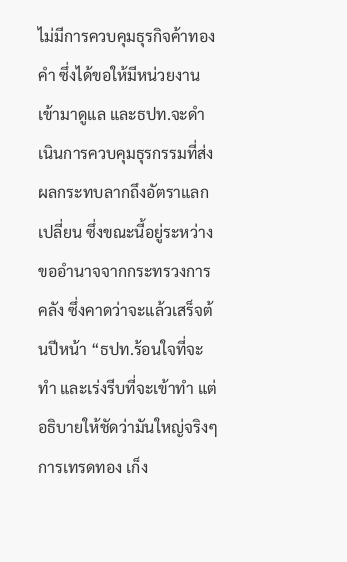ไม่มีการควบคุมธุรกิจค้าทองคำ ซึ่งได้ขอให้มีหน่วยงานเข้ามาดูแล และธปท.จะดำเนินการควบคุมธุรกรรมที่ส่งผลกระทบลากถึงอัตราแลกเปลี่ยน ซึ่งขณะนี้อยู่ระหว่างขออำนาจจากกระทรวงการคลัง ซึ่งคาดว่าจะแล้วเสร็จต้นปีหน้า “ธปท.ร้อนใจที่จะทำ และเร่งรีบที่จะเข้าทำ แต่อธิบายให้ชัดว่ามันใหญ่จริงๆ การเทรดทอง เก็ง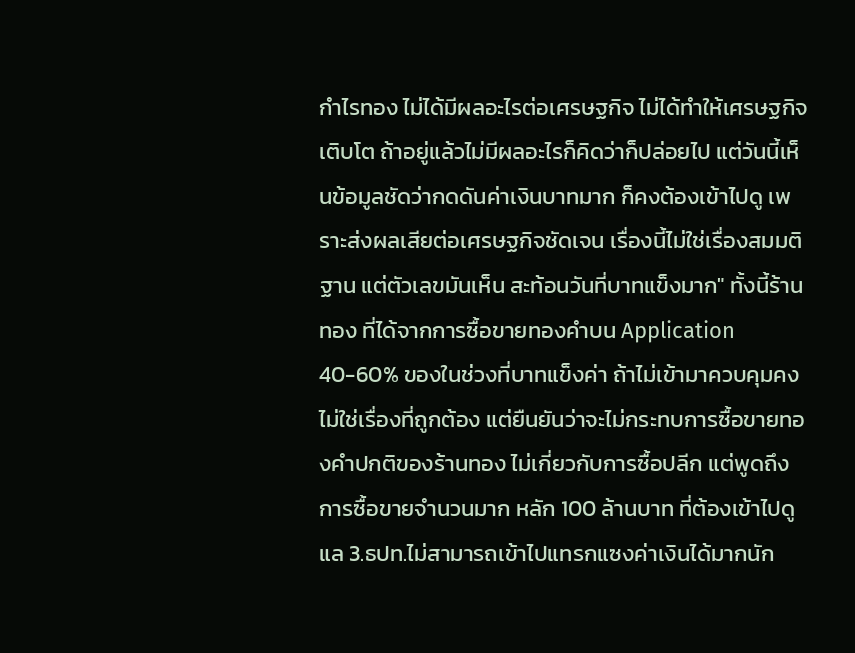กำไรทอง ไม่ได้มีผลอะไรต่อเศรษฐกิจ ไม่ได้ทำให้เศรษฐกิจเติบโต ถ้าอยู่แล้วไม่มีผลอะไรก็คิดว่าก็ปล่อยไป แต่วันนี้เห็นข้อมูลชัดว่ากดดันค่าเงินบาทมาก ก็คงต้องเข้าไปดู เพราะส่งผลเสียต่อเศรษฐกิจชัดเจน เรื่องนี้ไม่ใช่เรื่องสมมติฐาน แต่ตัวเลขมันเห็น สะท้อนวันที่บาทแข็งมาก" ทั้งนี้ร้านทอง ที่ได้จากการซื้อขายทองคำบน Application 40-60% ของในช่วงที่บาทแข็งค่า ถ้าไม่เข้ามาควบคุมคงไม่ใช่เรื่องที่ถูกต้อง แต่ยืนยันว่าจะไม่กระทบการซื้อขายทองคำปกติของร้านทอง ไม่เกี่ยวกับการซื้อปลีก แต่พูดถึงการซื้อขายจำนวนมาก หลัก 100 ล้านบาท ที่ต้องเข้าไปดูแล 3.ธปท.ไม่สามารถเข้าไปแทรกแซงค่าเงินได้มากนัก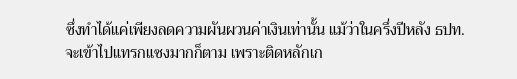ซึ่งทำได้แค่เพียงลดความผันผวนค่าเงินเท่านั้น แม้ว่าในครึ่งปีหลัง ธปท.จะเข้าไปแทรกแซงมากก็ตาม เพราะติดหลักเก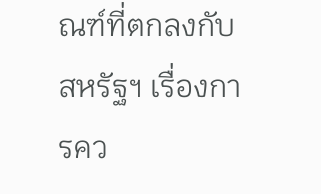ณฑ์ที่ตกลงกับสหรัฐฯ เรื่องการคว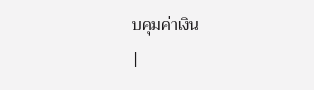บคุมค่าเงิน
|